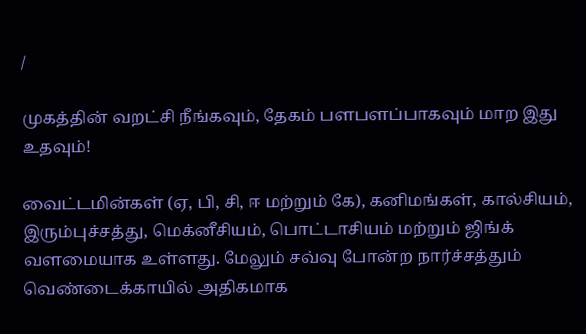/

முகத்தின் வறட்சி நீங்கவும், தேகம் பளபளப்பாகவும் மாற இது உதவும்!

வைட்டமின்கள் (ஏ, பி, சி, ஈ மற்றும் கே), கனிமங்கள், கால்சியம், இரும்புச்சத்து, மெக்னீசியம், பொட்டாசியம் மற்றும் ஜிங்க் வளமையாக உள்ளது. மேலும் சவ்வு போன்ற நார்ச்சத்தும் வெண்டைக்காயில் அதிகமாக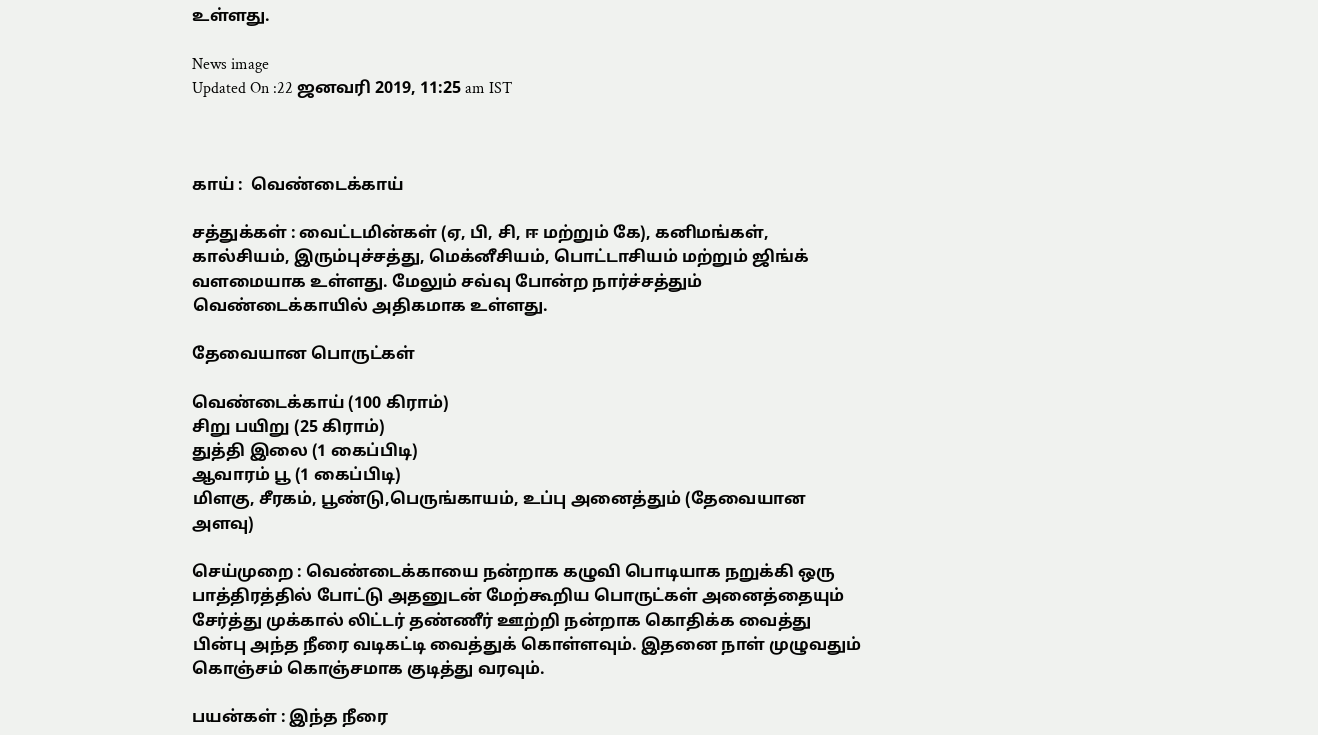உள்ளது.

News image
Updated On :22 ஜனவரி 2019, 11:25 am IST



காய் :  வெண்டைக்காய்

சத்துக்கள் : வைட்டமின்கள் (ஏ, பி, சி, ஈ மற்றும் கே), கனிமங்கள், கால்சியம், இரும்புச்சத்து, மெக்னீசியம், பொட்டாசியம் மற்றும் ஜிங்க் வளமையாக உள்ளது. மேலும் சவ்வு போன்ற நார்ச்சத்தும் வெண்டைக்காயில் அதிகமாக உள்ளது.

தேவையான பொருட்கள்

வெண்டைக்காய் (100 கிராம்)
சிறு பயிறு (25 கிராம்)
துத்தி இலை (1 கைப்பிடி)
ஆவாரம் பூ (1 கைப்பிடி)
மிளகு, சீரகம், பூண்டு,பெருங்காயம், உப்பு அனைத்தும் (தேவையான அளவு)

செய்முறை : வெண்டைக்காயை நன்றாக கழுவி பொடியாக நறுக்கி ஒரு பாத்திரத்தில் போட்டு அதனுடன் மேற்கூறிய பொருட்கள் அனைத்தையும் சேர்த்து முக்கால் லிட்டர் தண்ணீர் ஊற்றி நன்றாக கொதிக்க வைத்து பின்பு அந்த நீரை வடிகட்டி வைத்துக் கொள்ளவும். இதனை நாள் முழுவதும் கொஞ்சம் கொஞ்சமாக குடித்து வரவும்.

பயன்கள் : இந்த நீரை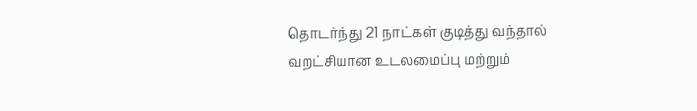தொடர்ந்து 21 நாட்கள் குடித்து வந்தால் வறட்சியான உடலமைப்பு மற்றும்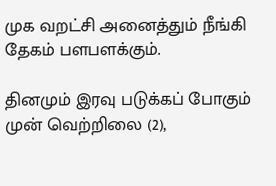முக வறட்சி அனைத்தும் நீங்கி தேகம் பளபளக்கும்.

தினமும் இரவு படுக்கப் போகும் முன் வெற்றிலை (2),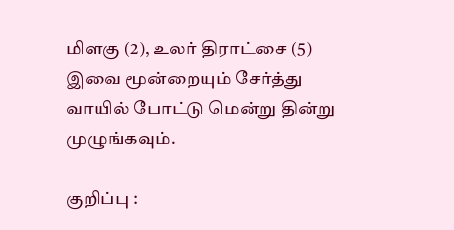மிளகு (2), உலர் திராட்சை (5) இவை மூன்றையும் சேர்த்து வாயில் போட்டு மென்று தின்று முழுங்கவும்.

குறிப்பு :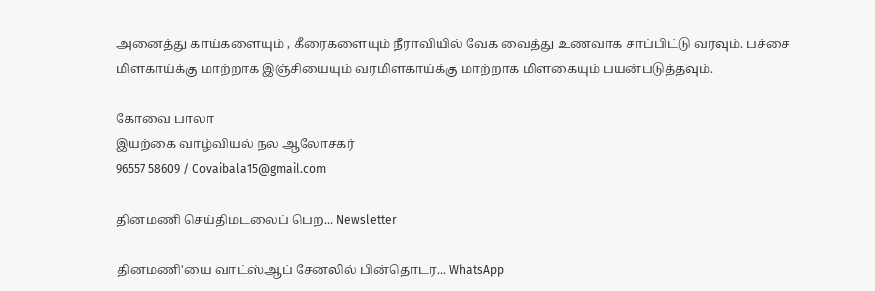அனைத்து காய்களையும் , கீரைகளையும் நீராவியில் வேக வைத்து உணவாக சாப்பிட்டு வரவும். பச்சை மிளகாய்க்கு மாற்றாக இஞ்சியையும் வரமிளகாய்க்கு மாற்றாக மிளகையும் பயன்படுத்தவும்.

கோவை பாலா
இயற்கை வாழ்வியல் நல ஆலோசகர்
96557 58609 / Covaibala15@gmail.com

தினமணி செய்திமடலைப் பெற... Newsletter

தினமணி'யை வாட்ஸ்ஆப் சேனலில் பின்தொடர... WhatsApp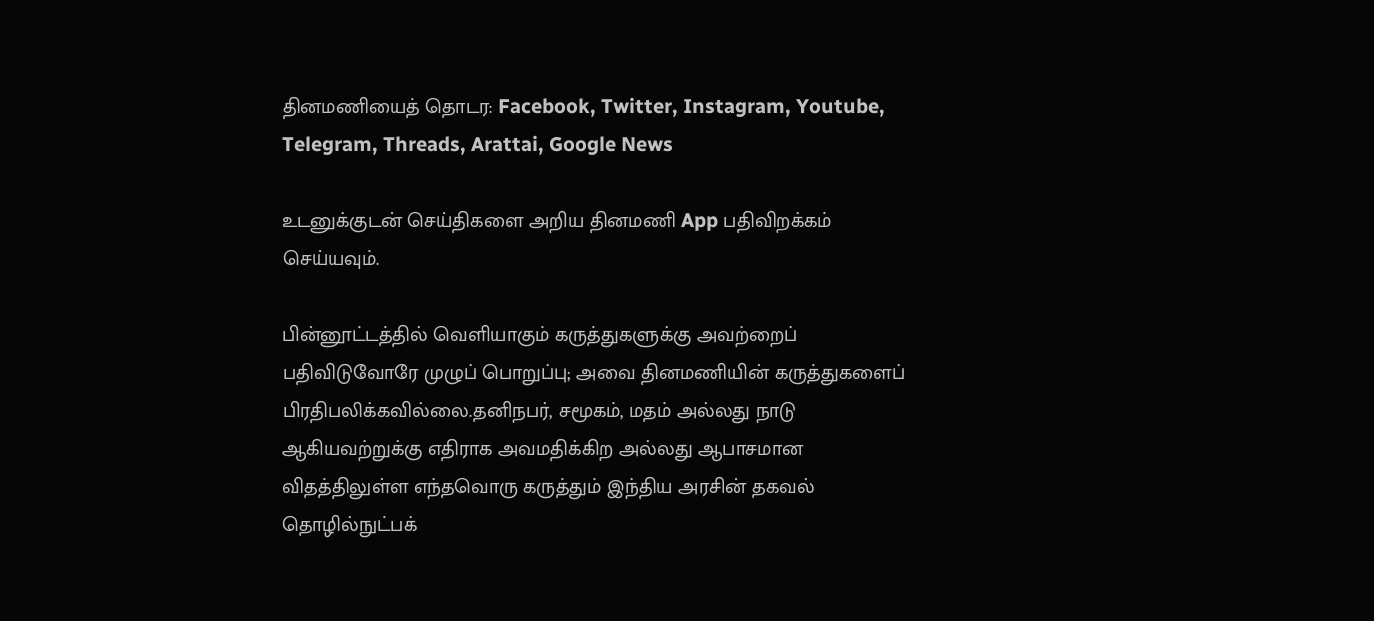தினமணியைத் தொடர: Facebook, Twitter, Instagram, Youtube, Telegram, Threads, Arattai, Google News

உடனுக்குடன் செய்திகளை அறிய தினமணி App பதிவிறக்கம் செய்யவும்.

பின்னூட்டத்தில் வெளியாகும் கருத்துகளுக்கு அவற்றைப் பதிவிடுவோரே முழுப் பொறுப்பு; அவை தினமணியின் கருத்துகளைப் பிரதிபலிக்கவில்லை.தனிநபர், சமூகம், மதம் அல்லது நாடு ஆகியவற்றுக்கு எதிராக அவமதிக்கிற அல்லது ஆபாசமான விதத்திலுள்ள எந்தவொரு கருத்தும் இந்திய அரசின் தகவல் தொழில்நுட்பக்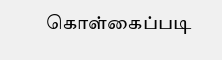கொள்கைப்படி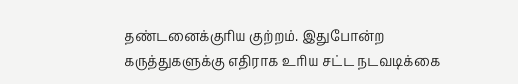தண்டனைக்குரிய குற்றம். இதுபோன்ற கருத்துகளுக்கு எதிராக உரிய சட்ட நடவடிக்கை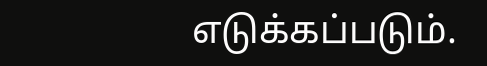எடுக்கப்படும்.